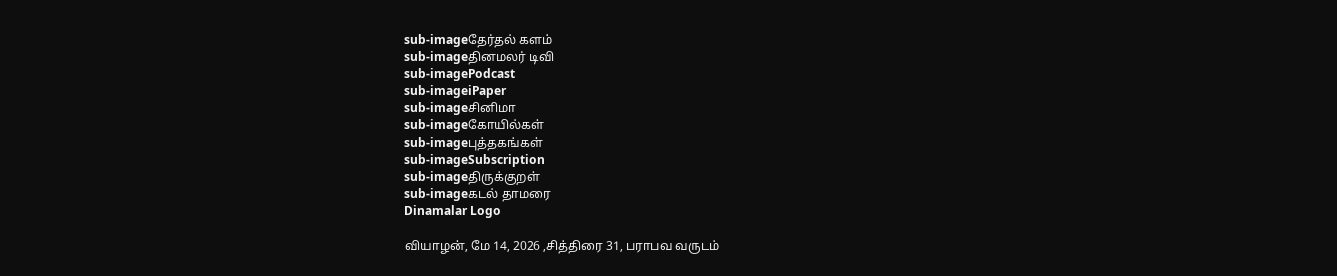sub-imageதேர்தல் களம்
sub-imageதினமலர் டிவி
sub-imagePodcast
sub-imageiPaper
sub-imageசினிமா
sub-imageகோயில்கள்
sub-imageபுத்தகங்கள்
sub-imageSubscription
sub-imageதிருக்குறள்
sub-imageகடல் தாமரை
Dinamalar Logo

வியாழன், மே 14, 2026 ,சித்திரை 31, பராபவ வருடம்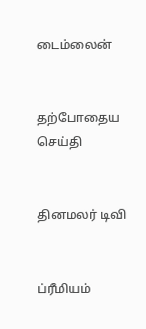டைம்லைன்


தற்போதைய செய்தி


தினமலர் டிவி


ப்ரீமியம்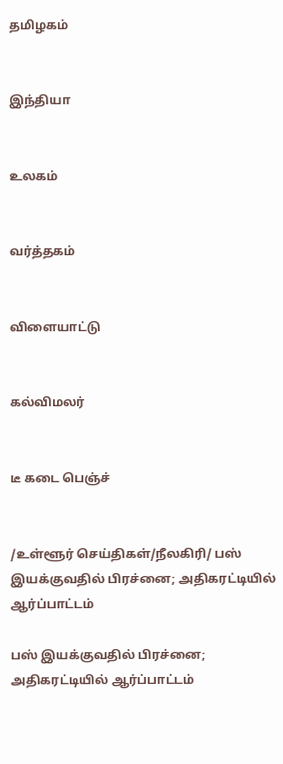தமிழகம்


இந்தியா


உலகம்


வர்த்தகம்


விளையாட்டு


கல்விமலர்


டீ கடை பெஞ்ச்


/உள்ளூர் செய்திகள்/நீலகிரி/ பஸ் இயக்குவதில் பிரச்னை; அதிகரட்டியில் ஆர்ப்பாட்டம்

பஸ் இயக்குவதில் பிரச்னை; அதிகரட்டியில் ஆர்ப்பாட்டம்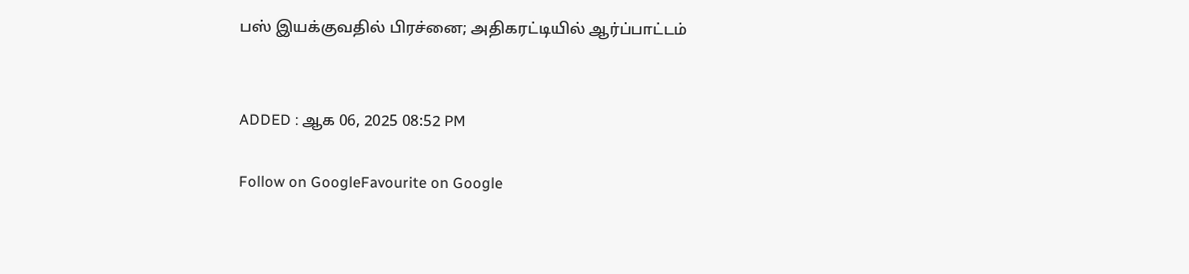பஸ் இயக்குவதில் பிரச்னை; அதிகரட்டியில் ஆர்ப்பாட்டம்


ADDED : ஆக 06, 2025 08:52 PM

Follow on GoogleFavourite on Google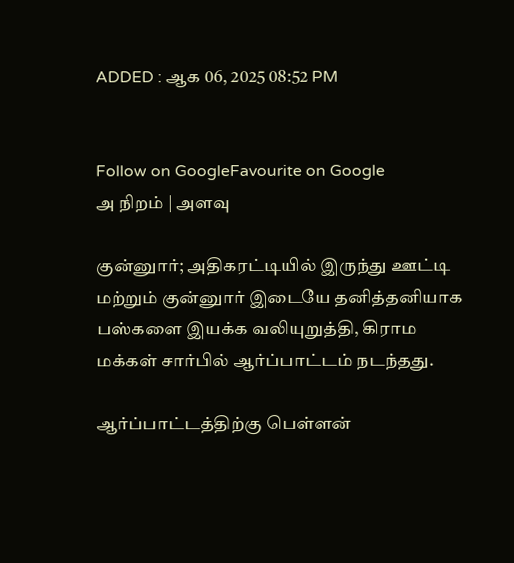ADDED : ஆக 06, 2025 08:52 PM


Follow on GoogleFavourite on Google
அ நிறம் | அளவு

குன்னுார்; அதிகரட்டியில் இருந்து ஊட்டி மற்றும் குன்னுார் இடையே தனித்தனியாக பஸ்களை இயக்க வலியுறுத்தி, கிராம மக்கள் சார்பில் ஆர்ப்பாட்டம் நடந்தது.

ஆர்ப்பாட்டத்திற்கு பெள்ளன்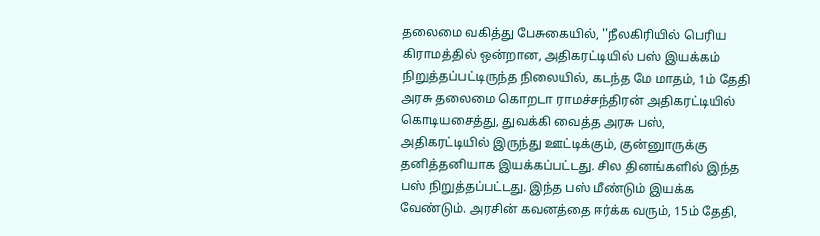தலைமை வகித்து பேசுகையில், ''நீலகிரியில் பெரிய கிராமத்தில் ஒன்றான, அதிகரட்டியில் பஸ் இயக்கம் நிறுத்தப்பட்டிருந்த நிலையில், கடந்த மே மாதம், 1ம் தேதி அரசு தலைமை கொறடா ராமச்சந்திரன் அதிகரட்டியில் கொடியசைத்து, துவக்கி வைத்த அரசு பஸ், அதிகரட்டியில் இருந்து ஊட்டிக்கும், குன்னுாருக்கு தனித்தனியாக இயக்கப்பட்டது. சில தினங்களில் இந்த பஸ் நிறுத்தப்பட்டது. இந்த பஸ் மீண்டும் இயக்க வேண்டும். அரசின் கவனத்தை ஈர்க்க வரும், 15ம் தேதி,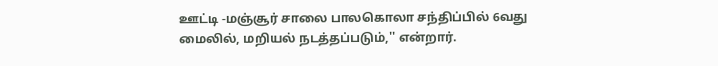ஊட்டி -மஞ்சூர் சாலை பாலகொலா சந்திப்பில் 6வது மைலில், மறியல் நடத்தப்படும்,'' என்றார்.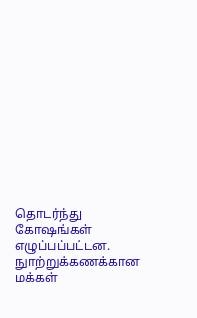தொடர்ந்து கோஷங்கள் எழுப்பப்பட்டன. நுாற்றுக்கணக்கான மக்கள்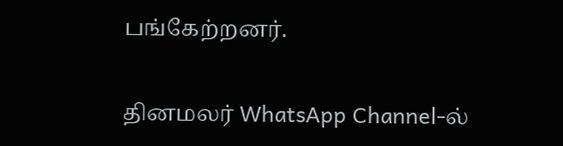பங்கேற்றனர்.

தினமலர் WhatsApp Channel-ல்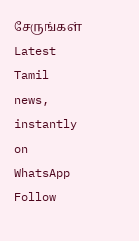சேருங்கள்
Latest Tamil news, instantly on WhatsApp
Follow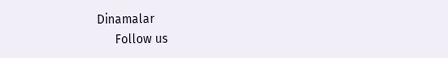Dinamalar
      Follow us